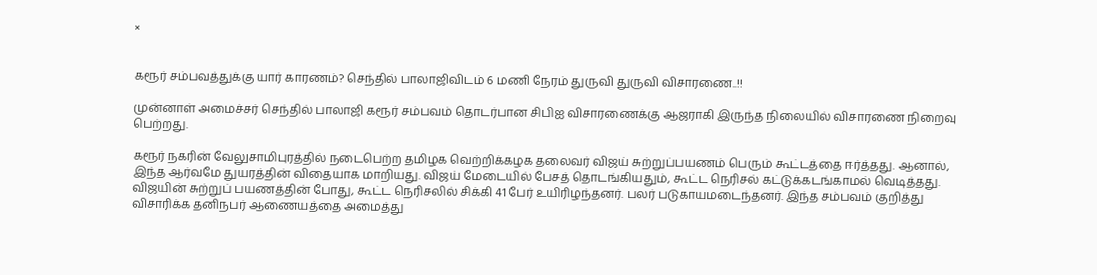×


கரூர் சம்பவத்துக்கு யார் காரணம்? செந்தில் பாலாஜிவிடம் 6 மணி நேரம் துருவி துருவி விசாரணை..!!

முன்னாள் அமைச்சர் செந்தில் பாலாஜி கரூர் சம்பவம் தொடர்பான சிபிஐ விசாரணைக்கு ஆஜராகி இருந்த நிலையில் விசாரணை நிறைவு பெற்றது.

கரூர் நகரின் வேலுசாமிபுரத்தில் நடைபெற்ற தமிழக வெற்றிக்கழக தலைவர் விஜய் சுற்றுப்பயணம் பெரும் கூட்டத்தை ஈர்த்தது. ஆனால், இந்த ஆர்வமே துயரத்தின் விதையாக மாறியது. விஜய் மேடையில் பேசத் தொடங்கியதும், கூட்ட நெரிசல் கட்டுக்கடங்காமல் வெடித்தது. விஜயின் சுற்றுப் பயணத்தின் போது, கூட்ட நெரிசலில் சிக்கி 41 பேர் உயிரிழந்தனர். பலர் படுகாயமடைந்தனர். இந்த சம்பவம் குறித்து விசாரிக்க தனிநபர் ஆணையத்தை அமைத்து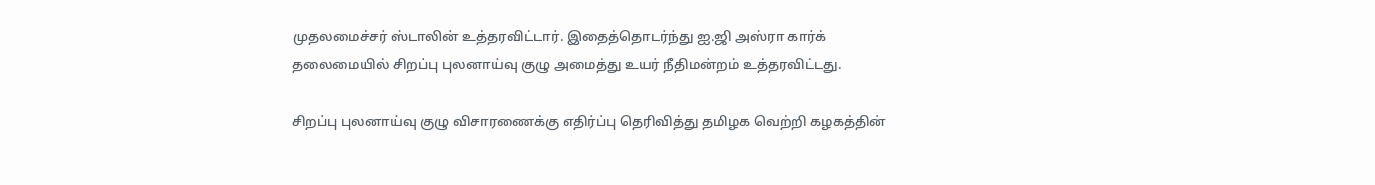முதலமைச்சர் ஸ்டாலின் உத்தரவிட்டார். இதைத்தொடர்ந்து ஐ.ஜி அஸ்ரா கார்க் தலைமையில் சிறப்பு புலனாய்வு குழு அமைத்து உயர் நீதிமன்றம் உத்தரவிட்டது.

சிறப்பு புலனாய்வு குழு விசாரணைக்கு எதிர்ப்பு தெரிவித்து தமிழக வெற்றி கழகத்தின்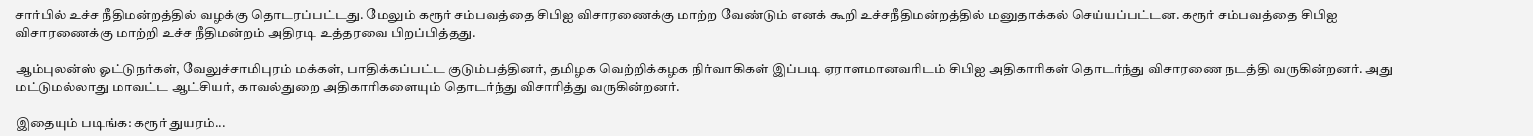சார்பில் உச்ச நீதிமன்றத்தில் வழக்கு தொடரப்பட்டது. மேலும் கரூர் சம்பவத்தை சிபிஐ விசாரணைக்கு மாற்ற வேண்டும் எனக் கூறி உச்சநீதிமன்றத்தில் மனுதாக்கல் செய்யப்பட்டன. கரூர் சம்பவத்தை சிபிஐ விசாரணைக்கு மாற்றி உச்ச நீதிமன்றம் அதிரடி உத்தரவை பிறப்பித்தது.

ஆம்புலன்ஸ் ஓட்டுநர்கள், வேலுச்சாமிபுரம் மக்கள், பாதிக்கப்பட்ட குடும்பத்தினர், தமிழக வெற்றிக்கழக நிர்வாகிகள் இப்படி ஏராளமானவரிடம் சிபிஐ அதிகாரிகள் தொடர்ந்து விசாரணை நடத்தி வருகின்றனர். அது மட்டுமல்லாது மாவட்ட ஆட்சியர், காவல்துறை அதிகாரிகளையும் தொடர்ந்து விசாரித்து வருகின்றனர்.

இதையும் படிங்க: கரூர் துயரம்...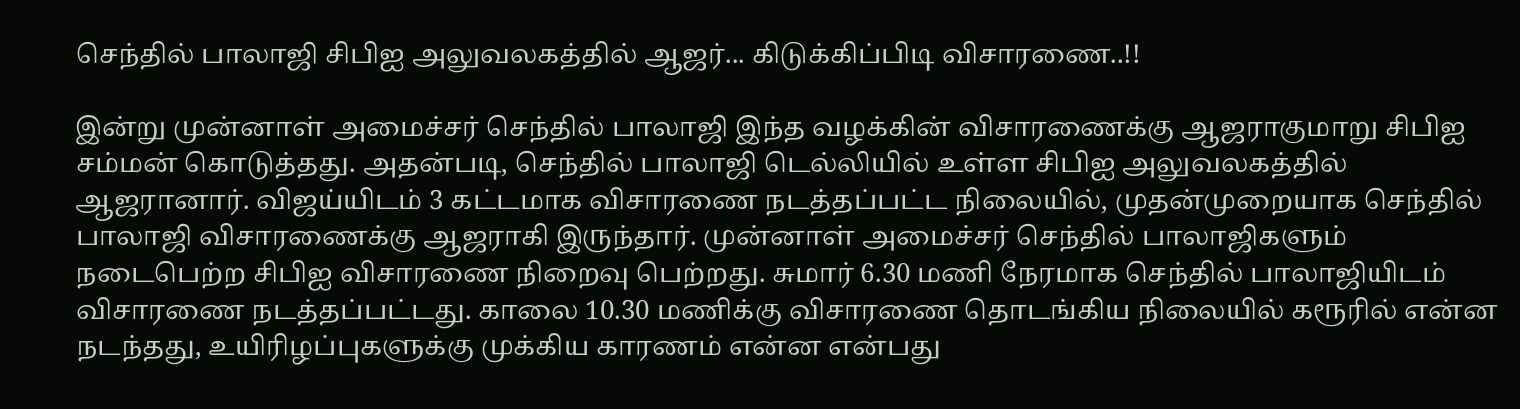செந்தில் பாலாஜி சிபிஐ அலுவலகத்தில் ஆஜர்... கிடுக்கிப்பிடி விசாரணை..!!

இன்று முன்னாள் அமைச்சர் செந்தில் பாலாஜி இந்த வழக்கின் விசாரணைக்கு ஆஜராகுமாறு சிபிஐ சம்மன் கொடுத்தது. அதன்படி, செந்தில் பாலாஜி டெல்லியில் உள்ள சிபிஐ அலுவலகத்தில் ஆஜரானார். விஜய்யிடம் 3 கட்டமாக விசாரணை நடத்தப்பட்ட நிலையில், முதன்முறையாக செந்தில் பாலாஜி விசாரணைக்கு ஆஜராகி இருந்தார். முன்னாள் அமைச்சர் செந்தில் பாலாஜிகளும் நடைபெற்ற சிபிஐ விசாரணை நிறைவு பெற்றது. சுமார் 6.30 மணி நேரமாக செந்தில் பாலாஜியிடம் விசாரணை நடத்தப்பட்டது. காலை 10.30 மணிக்கு விசாரணை தொடங்கிய நிலையில் கரூரில் என்ன நடந்தது, உயிரிழப்புகளுக்கு முக்கிய காரணம் என்ன என்பது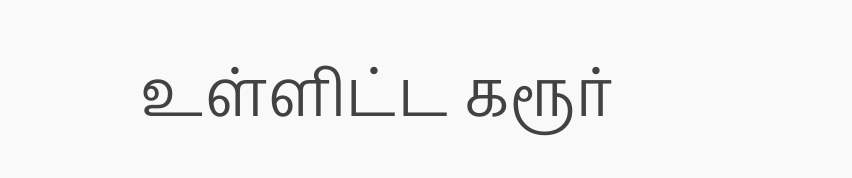உள்ளிட்ட கரூர்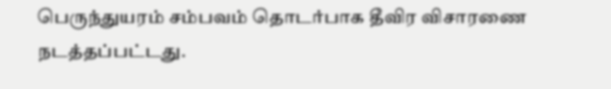பெருந்துயரம் சம்பவம் தொடர்பாக தீவிர விசாரணை நடத்தப்பட்டது.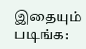இதையும் படிங்க: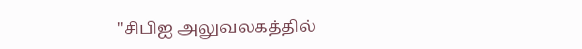"சிபிஐ அலுவலகத்தில்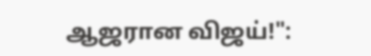ஆஜரான விஜய்!":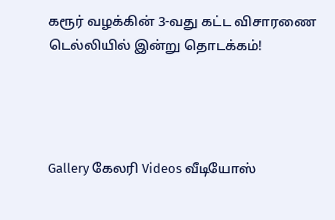கரூர் வழக்கின் 3-வது கட்ட விசாரணை டெல்லியில் இன்று தொடக்கம்!




Gallery கேலரி Videos வீடியோஸ்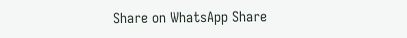Share on WhatsApp Share